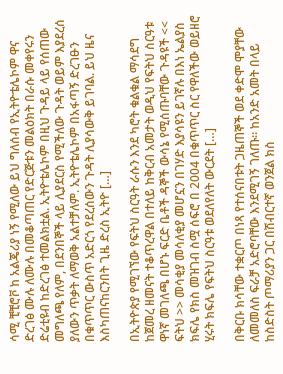ሳሚ ቺቺሮቮ ከ አልጄሪያ ነኝ የሚለው ይህ ግለሰብ የኢትዮቴሌኮም ዋና ድረገፅ ሙሉ ለሙሉ በመቆጣጠር የድርጅቱን መልዕክት በራሱ መቀየሩን ድሬቲዩብ ከድረገፅ ተመልክቷል. ኢትዮቴሌኮም በዚህ ጉዳይ ላይ የሰጠው መግለጫ የለም, በደንበኞች ላይ ሊያደርስ የሚችለው ጉዳት ወይም እያደረሰ ያለውን ጥቃት ለማወቅ አልተቻለም. ኢትዮቴሌኮም በአፋጣኝ ድረገፁን በቁጥጥር ውስጥ አድርጎ የደረሰውን ጉዳት ሊያሳውቅ ይገባል. ይህ ዜና እስካጠናከርንበት ጊዜ ድረስ ኢትዮ […]

በኢትዮጵያ የሚገኘው የፍትህ ስርዓት ራሱን እንደ ካሮት ቁልቁል ማሳደግ ከጀመረ ዘመናት ተቆጥረዋል በተለይ ከቅርብ አመታት ወዲህ የፍትህ ስርዓቱ ዋነኛ መገለጫ በሆኑ ፍርድ ቤቶች ዳኞች ውሳኔ የሚሰጡባቸው ጉዳዩች << ፍትህ >> መሳቂያ መሳለቂያ መሆኗን በገሃድ እያሳዩን ይገኛሉ በእነ ኤልያስ ክፍሌ የክስ መዝገብ ስሟ ሰፍሮ በ 2004 በቁጥጥር ስር የዋለችው ወይዘሮ ሂሩት ክፍሌ የፍትህ ስርዓቱ ወደለየለት ውርደት […]

በቅርቡ ክሳቸው ተቋርጦ በነጻ የተሰናበቱት ጋዜጠኞች ወደ ቀድሞ ሞያቸው ለመመለስ ፍራቻ አድሮባቸው እንደሚገኝ ገለጡ። ከአንድ አመት በላይ ከስድስት ጦማሪያን ጋር በሽብርተኛ ወንጀል ክስ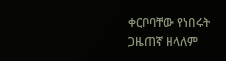ቀርቦባቸው የነበሩት ጋዜጠኛ ዘላለም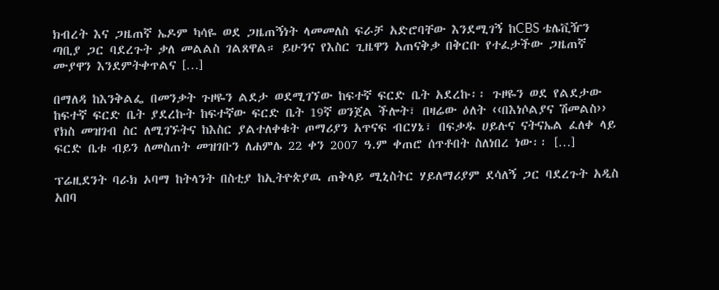ክብረት እና ጋዜጠኛ ኤዶም ካሳዬ ወደ ጋዜጠኝነት ላመመለስ ፍራቻ አድሮባቸው እንደሚገኝ ከCBS ቴሌቪዥን ጣቢያ ጋር ባደረጉት ቃለ መልልስ ገልጸዋል። ይሁንና የእስር ጊዜዋን አጠናቅቃ በቅርቡ የተፈታችው ጋዜጠኛ ሙያዋን እንደምትቀጥልና […]

በማለዳ ከእንቅልፌ በመንቃት ጉዞዬን ልደታ ወደሚገኘው ከፍተኛ ፍርድ ቤት አደረኩ፡፡ ጉዞዬን ወደ የልደታው ከፍተኛ ፍርድ ቤት ያደረኩት ከፍተኛው ፍርድ ቤት 19ኛ ወንጀል ችሎት፣ በዛሬው ዕለት ‹‹በእነሶልያና ሽመልስ›› የክስ መዝገብ ስር ለሚገኙትና ከእስር ያልተለቀቁት ጦማሪያን አጥናፍ ብርሃኔ፣ በፍቃዱ ሀይሉና ናትናኤል ፈለቀ ላይ ፍርድ ቤቱ ብይን ለመስጠት መዝገቡን ለሐምሌ 22 ቀን 2007 ዓ.ም ቀጠሮ ሰጥቶበት ስለነበረ ነው፡፡ […]

ፕሬዚደንት ባራክ ኦባማ ከትላንት በስቲያ ከኢትዮጵያዉ ጠቅላይ ሚኒስትር ሃይለማሪያም ደሳለኝ ጋር ባደረጉት አዲስ አበባ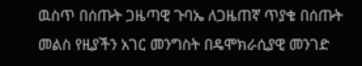ዉስጥ በሰጡት ጋዜጣዊ ጉባኤ ለጋዜጠኛ ጥያቄ በሰጡት መልስ የዚያችን አገር መንግስት በዴሞክራሲያዊ መንገድ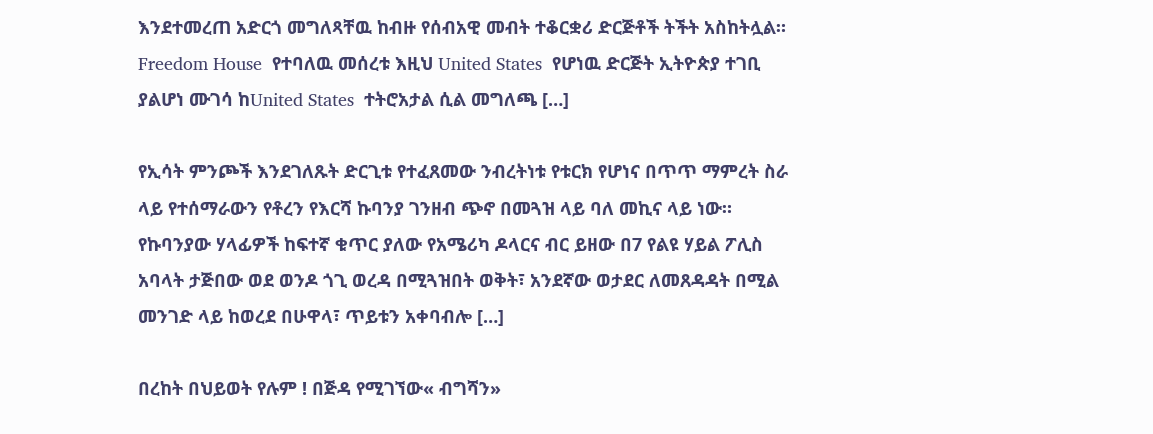እንደተመረጠ አድርጎ መግለጻቸዉ ከብዙ የሰብአዊ መብት ተቆርቋሪ ድርጅቶች ትችት አስከትሏል። Freedom House  የተባለዉ መሰረቱ እዚህ United States  የሆነዉ ድርጅት ኢትዮጵያ ተገቢ ያልሆነ ሙገሳ ከUnited States  ተትሮአታል ሲል መግለጫ […]

የኢሳት ምንጮች እንደገለጹት ድርጊቱ የተፈጸመው ንብረትነቱ የቱርክ የሆነና በጥጥ ማምረት ስራ ላይ የተሰማራውን የቶረን የእርሻ ኩባንያ ገንዘብ ጭኖ በመጓዝ ላይ ባለ መኪና ላይ ነው። የኩባንያው ሃላፊዎች ከፍተኛ ቁጥር ያለው የአሜሪካ ዶላርና ብር ይዘው በ7 የልዩ ሃይል ፖሊስ አባላት ታጅበው ወደ ወንዶ ጎጊ ወረዳ በሚጓዝበት ወቅት፣ አንደኛው ወታደር ለመጸዳዳት በሚል መንገድ ላይ ከወረደ በሁዋላ፣ ጥይቱን አቀባብሎ […]

በረከት በህይወት የሉም ! በጅዳ የሚገኘው« ብግሻን»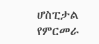ሆስፒታል የምርመራ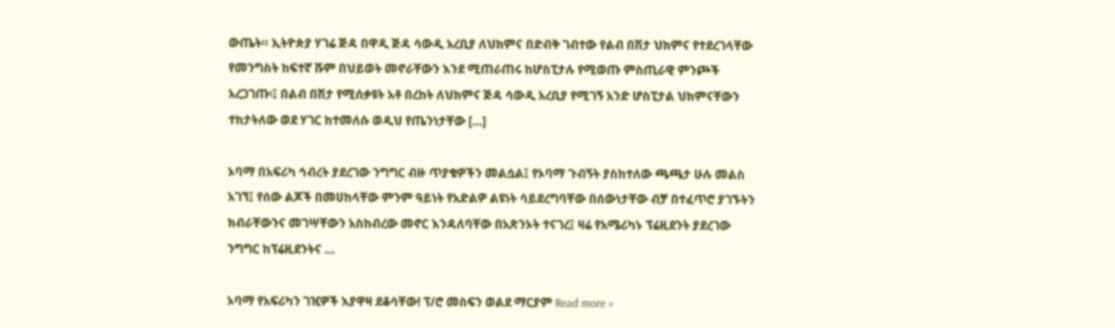ውጤት። ኢትዮጵያ ሃገሬ ጅዳ በዋዲ ጅዳ ሳውዲ አረቢያ ለህክምና በድብቅ ገብተው የልብ በሽታ ህክምና የተደረገላቸው የመንግስት ከፍተኛ ሹም በህይወት መኖራቸውን እንደ ሚጠራጠሩ ከሆስፒታሉ የሚወጡ ምስጢራዊ ምንጮች አረጋገጡ፡፤ በልብ በሽታ የሚሰቃዩት አቶ በረከት ለህክምና ጅዳ ሳውዲ አረቢያ የሚገኝ አንድ ሆስፒታል ህክምናቸውን ተከታትለው ወደ ሃገር ከተመለሱ ወዲህ የጤንነታቸው […]

ኦባማ በአፍሪካ ኅብረት ያደረገው ንግግር ብዙ ጥያቄዎችን መልሷል፤ የኦባማ ጉብኝት ያስከተለው ጫጫታ ሁሉ መልስ አገኘ፤ የሰው ልጆች በመሀከላቸው ምንም ዓይነት የአድልዎ ልዩነት ሳይደረግባቸው በሰውነታቸው ብቻ በተፈጥሮ ያገኙትን ክብራቸውንና መገሣቸውን አስከብረው መኖር እንዳለባቸው በአጽንኦት ተናገረ፤ ዛሬ የአሜሪካኑ ፕሬዚደንት ያደረገው ንግግር ከፕሬዚደንትና …

ኦባማ የአፍሪካን ገዢዎች እያዋዛ ደቆሳቸው! ፕ/ሮ መስፍን ወልደ ማርያም Read more »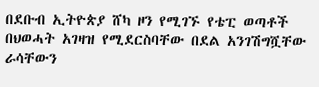በደቡብ ኢትዮጵያ ሸካ ዞን የሚገኙ የቴፒ ወጣቶች በህወሓት አገዛዝ የሚደርስባቸው በደል አንገሽግሿቸው ራሳቸውን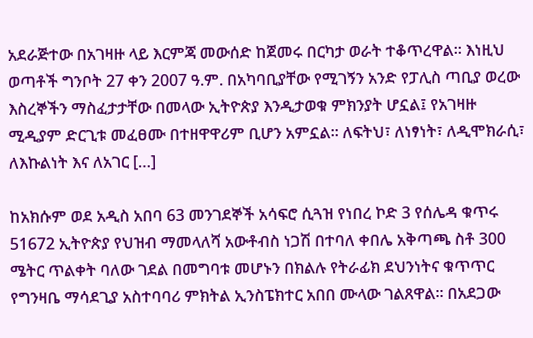አደራጅተው በአገዛዙ ላይ እርምጃ መውሰድ ከጀመሩ በርካታ ወራት ተቆጥረዋል። እነዚህ ወጣቶች ግንቦት 27 ቀን 2007 ዓ.ም. በአካባቢያቸው የሚገኝን አንድ የፓሊስ ጣቢያ ወረው እስረኞችን ማስፈታታቸው በመላው ኢትዮጵያ እንዲታወቁ ምክንያት ሆኗል፤ የአገዛዙ ሚዲያም ድርጊቱ መፈፀሙ በተዘዋዋሪም ቢሆን አምኗል። ለፍትህ፣ ለነፃነት፣ ለዲሞክራሲ፣ ለእኩልነት እና ለአገር […]

ከአክሱም ወደ አዲስ አበባ 63 መንገደኞች አሳፍሮ ሲጓዝ የነበረ ኮድ 3 የሰሌዳ ቁጥሩ 51672 ኢትዮጵያ የህዝብ ማመላለሻ አውቶብስ ነጋሽ በተባለ ቀበሌ አቅጣጫ ስቶ 300 ሜትር ጥልቀት ባለው ገደል በመግባቱ መሆኑን በክልሉ የትራፊክ ደህንነትና ቁጥጥር የግንዛቤ ማሳደጊያ አስተባባሪ ምክትል ኢንስፔክተር አበበ ሙላው ገልጸዋል። በአደጋው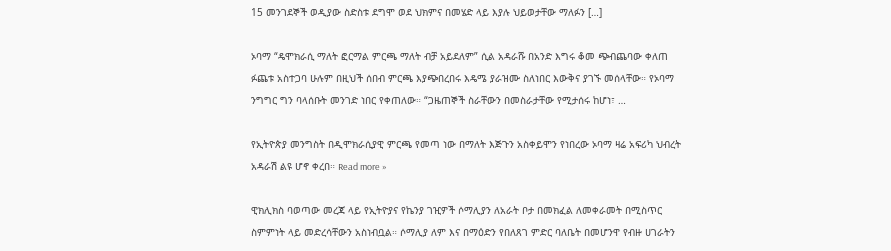15 መንገደኞች ወዲያው ስድስቱ ደግሞ ወደ ህክምና በመሄድ ላይ እያሉ ህይወታቸው ማለፉን […]

ኦባማ “ዴሞክራሲ ማለት ፎርማል ምርጫ ማለት ብቻ አይደለም” ሲል አዳራሹ በአንድ እግሩ ቆመ ጭብጨባው ቀለጠ ፉጨቱ አስተጋባ ሁሉም በዚህች ሰበብ ምርጫ እያጭበረበሩ እዴሜ ያራዝሙ ስለነበር እውቅና ያገኙ መሰላቸው። የኦባማ ንግግር ግን ባላሰቡት መንገድ ነበር የቀጠለው። “ጋዜጠኞች ስራቸውን በመስራታቸው የሚታሰሩ ከሆነ፣ …

የኢትዮጵያ መንግስት በዲሞክራሲያዊ ምርጫ የመጣ ነው በማለት እጅጉን አስቀይሞን የነበረው ኦባማ ዛሬ አፍሪካ ህብረት አዳራሽ ልዩ ሆኖ ቀረበ። Read more »

ዊክሊክስ ባወጣው መረጃ ላይ የኢትዮያና የኬንያ ገዢዎች ሶማሊያን ለአራት ቦታ በመክፈል ለመቀራመት በሚስጥር ስምምነት ላይ መድረሳቸውን አስነብቧል። ሶማሊያ ለም እና በማዕድን የበለጸገ ምድር ባለቤት በመሆንዋ የብዙ ሀገራትን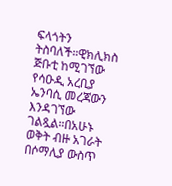ፍላጎትን ትስባለች።ዊክሊክስ ጅቡቲ ከሚገኘው የሳዑዲ አረቢያ ኤንባሲ መረጃውን እንዳገኘው ገልጿል።በአሁኑ ወቅት ብዙ አገራት በሶማሊያ ውስጥ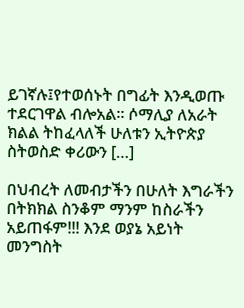ይገኛሉ፤የተወሰኑት በግፊት እንዲወጡ ተደርገዋል ብሎአል። ሶማሊያ ለአራት ክልል ትከፈላለች ሁለቱን ኢትዮጵያ ስትወስድ ቀሪውን […]

በህብረት ለመብታችን በሁለት እግራችን በትክክል ስንቆም ማንም ከስራችን አይጠፋም!!! እንደ ወያኔ አይነት መንግስት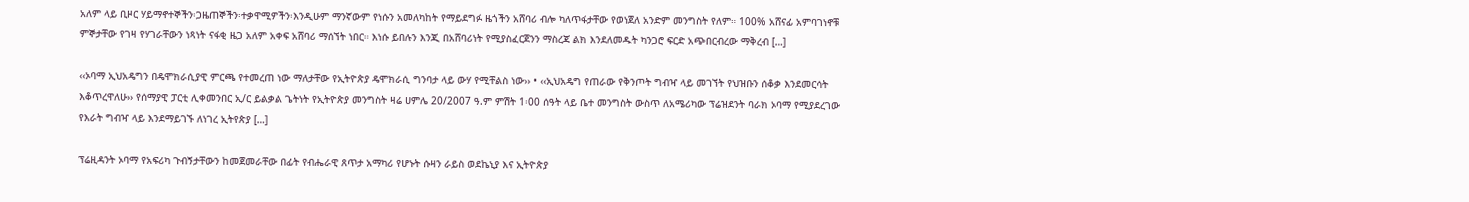አለም ላይ ቢዞር ሃይማኖተኞችን፡ጋዜጠኞችን፡ተቃዋሚዎችን፡እንዲሁም ማንኛውም የነሱን አመለካከት የማይደግፉ ዜጎችን አሸባሪ ብሎ ካለጥፋታቸው የወነጀለ አንድም መንግስት የለም። 100% አሸናፊ አምባገነኖቹ ምኞታቸው የገዛ የሃገራቸውን ነጻነት ናፋቂ ዜጋ አለም አቀፍ አሸባሪ ማሰኘት ነበር። እነሱ ይበሉን እንጂ በአሸባሪነት የሚያስፈርጀንን ማስረጃ ልክ እንደለመዱት ካንጋሮ ፍርድ አጭበርብረው ማቅረብ […]

‹‹ኦባማ ኢህአዴግን በዴሞክራሲያዊ ምርጫ የተመረጠ ነው ማለታቸው የኢትዮጵያ ዴሞክራሲ ግንባታ ላይ ውሃ የሚቸልስ ነው›› • ‹‹ኢህአዴግ የጠራው የቅንጦት ግብዣ ላይ መገኘት የህዝቡን ሰቆቃ እንደመርሳት እቆጥረዋለሁ›› የሰማያዊ ፓርቲ ሊቀመንበር ኢ/ር ይልቃል ጌትነት የኢትዮጵያ መንግስት ዛሬ ሀምሌ 20/2007 ዓ.ም ምሽት 1፡00 ሰዓት ላይ ቤተ መንግስት ውስጥ ለአሜሪካው ፕሬዝደንት ባራክ ኦባማ የሚያደረገው የእራት ግብዣ ላይ እንደማይገኙ ለነገረ ኢትየጵያ […]

ፕሬዚዳንት ኦባማ የአፍሪካ ጉብኝታቸውን ከመጀመራቸው በፊት የብሔራዊ ጸጥታ አማካሪ የሆኑት ሱዛን ራይስ ወደኬኒያ እና ኢትዮጵያ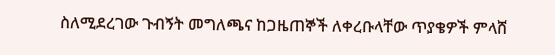ስለሚደረገው ጉብኝት መግለጫና ከጋዜጠኞች ለቀረቡላቸው ጥያቄዎች ምላሸ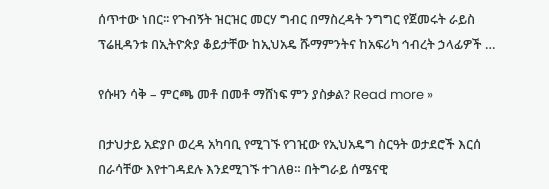ሰጥተው ነበር፡፡ የጉብኝት ዝርዝር መርሃ ግብር በማስረዳት ንግግር የጀመሩት ራይስ ፕሬዚዳንቱ በኢትዮጵያ ቆይታቸው ከኢህአዴ ሹማምንትና ከአፍሪካ ኅብረት ኃላፊዎች …

የሱዛን ሳቅ – ምርጫ መቶ በመቶ ማሸነፍ ምን ያስቃል? Read more »

በታህታይ አድያቦ ወረዳ አካባቢ የሚገኙ የገዢው የኢህአዴግ ስርዓት ወታደሮች እርሰ በራሳቸው እየተገዳደሉ እንደሚገኙ ተገለፀ። በትግራይ ሰሜናዊ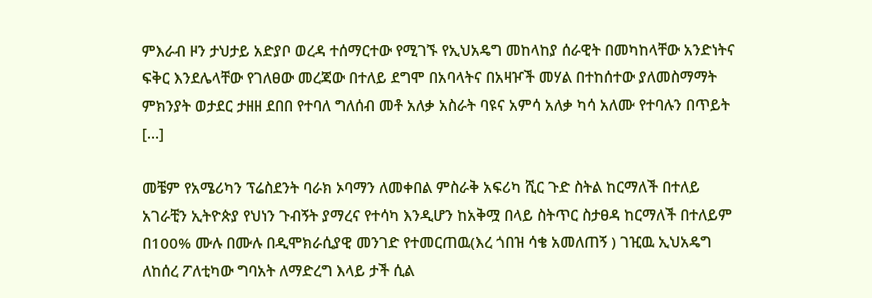ምእራብ ዞን ታህታይ አድያቦ ወረዳ ተሰማርተው የሚገኙ የኢህአዴግ መከላከያ ሰራዊት በመካከላቸው አንድነትና ፍቅር እንደሌላቸው የገለፀው መረጃው በተለይ ደግሞ በአባላትና በአዛዦች መሃል በተከሰተው ያለመስማማት ምክንያት ወታደር ታዘዘ ደበበ የተባለ ግለሰብ መቶ አለቃ አስራት ባዩና አምሳ አለቃ ካሳ አለሙ የተባሉን በጥይት […]

መቼም የአሜሪካን ፕሬስደንት ባራክ ኦባማን ለመቀበል ምስራቅ አፍሪካ ሺር ጉድ ስትል ከርማለች በተለይ አገራቺን ኢትዮጵያ የህነን ጉብኝት ያማረና የተሳካ እንዲሆን ከአቅሟ በላይ ስትጥር ስታፀዳ ከርማለች በተለይም በ100% ሙሉ በሙሉ በዲሞክራሲያዊ መንገድ የተመርጠዉ(እረ ጎበዝ ሳቄ አመለጠኝ ) ገዢዉ ኢህአዴግ ለከሰረ ፖለቲካው ግባአት ለማድረግ እላይ ታች ሲል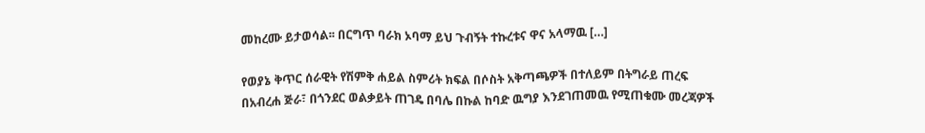መከረሙ ይታወሳል፡፡ በርግጥ ባራክ ኦባማ ይህ ጉብኝት ተኩረቱና ዋና አላማዉ […]

የወያኔ ቅጥር ሰራዊት የሽምቅ ሐይል ስምሪት ክፍል በሶስት አቅጣጫዎች በተለይም በትግራይ ጠረፍ በአብረሐ ጅራ፣ በጎንደር ወልቃይት ጠገዴ በባሌ በኩል ከባድ ዉግያ እንደገጠመዉ የሚጠቁሙ መረጃዎች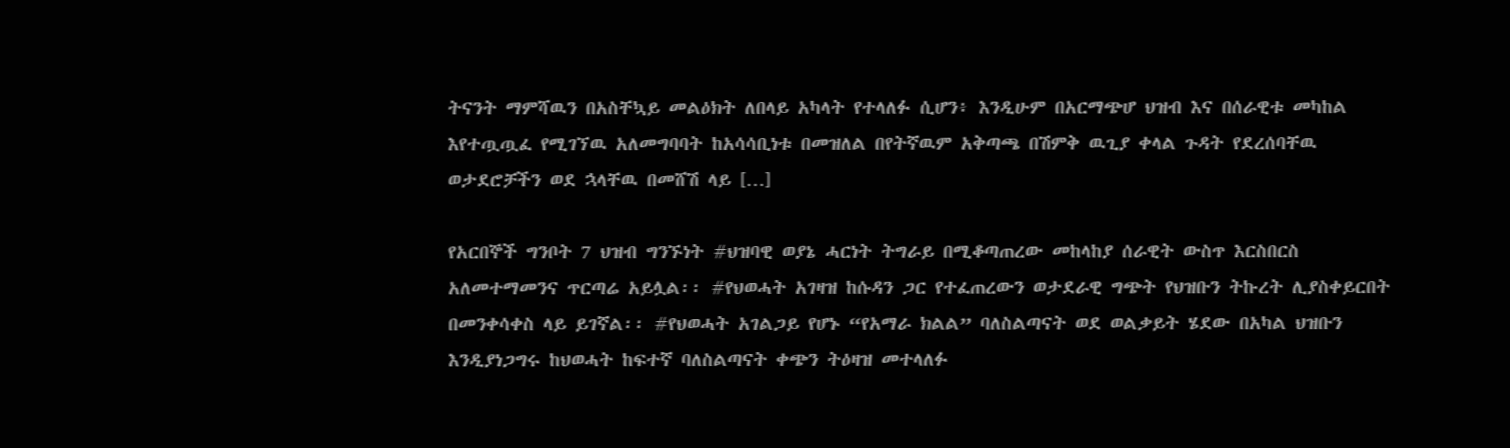ትናንት ማምሻዉን በአስቸኳይ መልዕክት ለበላይ አካላት የተላለፉ ሲሆን፥ እንዲሁም በአርማጭሆ ህዝብ እና በሰራዊቱ መካከል እየተጧጧፈ የሚገኘዉ አለመግባባት ከአሳሳቢነቱ በመዝለል በየትኛዉም አቅጣጫ በሽምቅ ዉጊያ ቀላል ጉዳት የደረሰባቸዉ ወታደሮቻችን ወደ ኋላቸዉ በመሸሽ ላይ […]

የአርበኞች ግንቦት 7 ህዝብ ግንኙነት #ህዝባዊ ወያኔ ሓርነት ትግራይ በሚቆጣጠረው መከላከያ ሰራዊት ውስጥ እርስበርስ አለመተማመንና ጥርጣሬ አይሏል፡፡ #የህወሓት አገዛዝ ከሱዳን ጋር የተፈጠረውን ወታደራዊ ግጭት የህዝቡን ትኩረት ሊያስቀይርበት በመንቀሳቀስ ላይ ይገኛል፡፡ #የህወሓት አገልጋይ የሆኑ “የአማራ ክልል” ባለስልጣናት ወደ ወልቃይት ሄደው በአካል ህዝቡን እንዲያነጋግሩ ከህወሓት ከፍተኛ ባለስልጣናት ቀጭን ትዕዛዝ መተላለፉ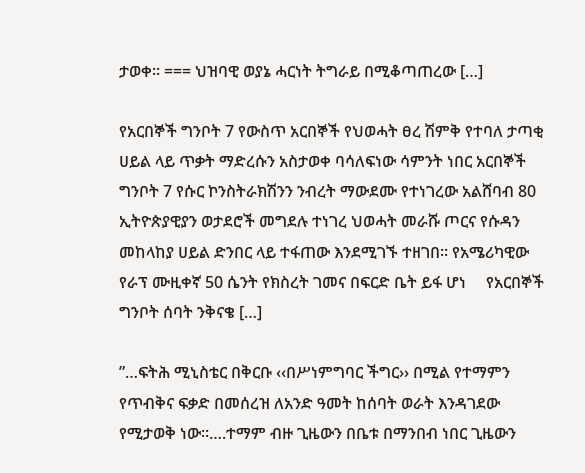ታወቀ፡፡ === ህዝባዊ ወያኔ ሓርነት ትግራይ በሚቆጣጠረው […]

የአርበኞች ግንቦት 7 የውስጥ አርበኞች የህወሓት ፀረ ሽምቅ የተባለ ታጣቂ ሀይል ላይ ጥቃት ማድረሱን አስታወቀ ባሳለፍነው ሳምንት ነበር አርበኞች ግንቦት 7 የሱር ኮንስትራክሽንን ንብረት ማውደሙ የተነገረው አልሸባብ 80 ኢትዮጵያዊያን ወታደሮች መግደሉ ተነገረ ህወሓት መራሹ ጦርና የሱዳን መከላከያ ሀይል ድንበር ላይ ተፋጠው እንደሚገኙ ተዘገበ፡፡ የአሜሪካዊው የራፕ ሙዚቀኛ 50 ሴንት የክስረት ገመና በፍርድ ቤት ይፋ ሆነ     የአርበኞች ግንቦት ሰባት ንቅናቄ […]

”…ፍትሕ ሚኒስቴር በቅርቡ ‹‹በሥነምግባር ችግር›› በሚል የተማምን የጥብቅና ፍቃድ በመሰረዝ ለአንድ ዓመት ከሰባት ወራት እንዳገደው የሚታወቅ ነው፡፡….ተማም ብዙ ጊዜውን በቤቱ በማንበብ ነበር ጊዜውን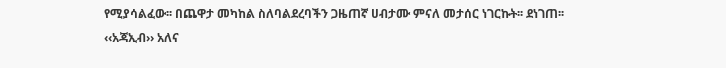የሚያሳልፈው፡፡ በጨዋታ መካከል ስለባልደረባችን ጋዜጠኛ ሀብታሙ ምናለ መታሰር ነገርኩት፡፡ ደነገጠ፡፡ ‹‹አጃኢብ›› አለና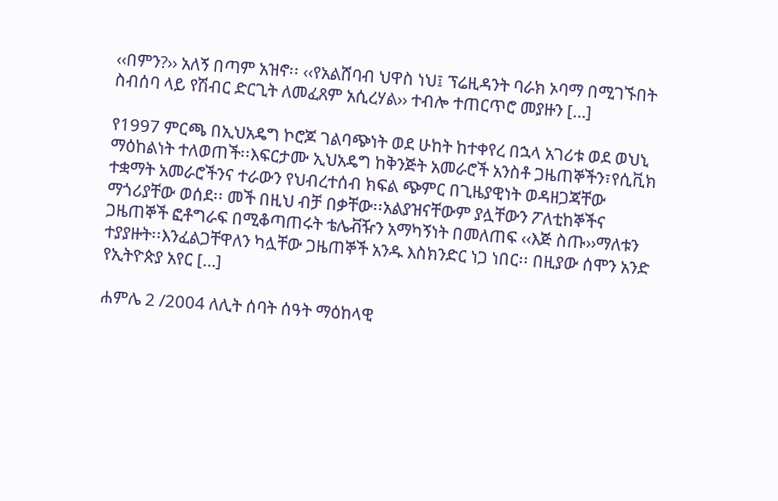‹‹በምን?›› አለኝ በጣም አዝኖ፡፡ ‹‹የአልሸባብ ህዋስ ነህ፤ ፕሬዚዳንት ባራክ ኦባማ በሚገኙበት ስብሰባ ላይ የሽብር ድርጊት ለመፈጸም አሲረሃል›› ተብሎ ተጠርጥሮ መያዙን […]

የ1997 ምርጫ በኢህአዴግ ኮሮጆ ገልባጭነት ወደ ሁከት ከተቀየረ በኋላ አገሪቱ ወደ ወህኒ ማዕከልነት ተለወጠች፡፡እፍርታሙ ኢህአዴግ ከቅንጅት አመራሮች አንስቶ ጋዜጠኞችን፣የሲቪክ ተቋማት አመራሮችንና ተራውን የህብረተሰብ ክፍል ጭምር በጊዜያዊነት ወዳዘጋጃቸው ማጎሪያቸው ወሰደ፡፡ መች በዚህ ብቻ በቃቸው፡፡አልያዝናቸውም ያሏቸውን ፖለቲከኞችና ጋዜጠኞች ፎቶግራፍ በሚቆጣጠሩት ቴሌቭዥን አማካኝነት በመለጠፍ ‹‹እጅ ስጡ››ማለቱን ተያያዙት፡፡እንፈልጋቸዋለን ካሏቸው ጋዜጠኞች አንዱ እስክንድር ነጋ ነበር፡፡ በዚያው ሰሞን አንድ የኢትዮጵያ አየር […]

ሐምሌ 2 /2004 ለሊት ሰባት ሰዓት ማዕከላዊ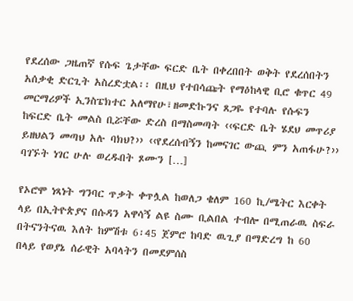የደረሰው ጋዜጠኛ የሱፍ ጌታቸው ፍርድ ቤት በቀረበበት ወቅት የደረሰበትን አሰቃቂ ድርጊት አስረድቷል፡፡ በዚህ የተበሳጩት የማዕከላዊ ቢሮ ቁጥር 49 መርማሪዎች ኢንስፔክተር አለማየሁ፣ዘመድኩንና ጸጋዬ የተባሉ የሱፍን ከፍርድ ቤት መልስ ቢሯቸው ድረስ በማስመጣት ‹‹ፍርድ ቤት ሄደህ መጥሪያ ይዘህልን መጣህ አሉ ባክህ?›› ‹‹የደረሰብኝን ከመናገር ውጪ ምን አጠፋሁ?›› ባገኙት ነገር ሁሉ ወረዱበት ጾሙን […]

የኦሮሞ ነጻነት ግንባር ጥቃት ቀጥሏል ከወለጋ ቄለም 160 ኪ/ሜትር እርቀት ላይ በኢትዮጵያና በሱዳን አዋሳኝ ልዩ ስሙ ቢልበል ተብሎ በሚጠራዉ ስፍራ በትናንትናዉ እለት ከምሽቱ 6፡45 ጀምሮ ከባድ ዉጊያ በማድረግ ከ 60 በላይ የወያኔ ሰራዊት አባላትን በመደምሰስ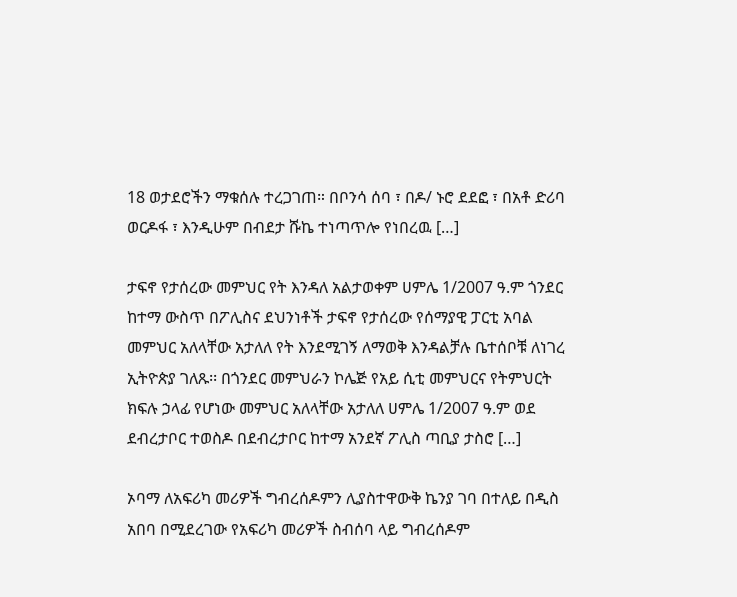18 ወታደሮችን ማቁሰሉ ተረጋገጠ። በቦንሳ ሰባ ፣ በዶ/ ኑሮ ደደፎ ፣ በአቶ ድሪባ ወርዶፋ ፣ እንዲሁም በብደታ ሹኬ ተነጣጥሎ የነበረዉ […]

ታፍኖ የታሰረው መምህር የት እንዳለ አልታወቀም ሀምሌ 1/2007 ዓ.ም ጎንደር ከተማ ውስጥ በፖሊስና ደህንነቶች ታፍኖ የታሰረው የሰማያዊ ፓርቲ አባል መምህር አለላቸው አታለለ የት እንደሚገኝ ለማወቅ እንዳልቻሉ ቤተሰቦቹ ለነገረ ኢትዮጵያ ገለጹ፡፡ በጎንደር መምህራን ኮሌጅ የአይ ሲቲ መምህርና የትምህርት ክፍሉ ኃላፊ የሆነው መምህር አለላቸው አታለለ ሀምሌ 1/2007 ዓ.ም ወደ ደብረታቦር ተወስዶ በደብረታቦር ከተማ አንደኛ ፖሊስ ጣቢያ ታስሮ […]

ኦባማ ለአፍሪካ መሪዎች ግብረሰዶምን ሊያስተዋውቅ ኬንያ ገባ በተለይ በዲስ አበባ በሚደረገው የአፍሪካ መሪዎች ስብሰባ ላይ ግብረሰዶም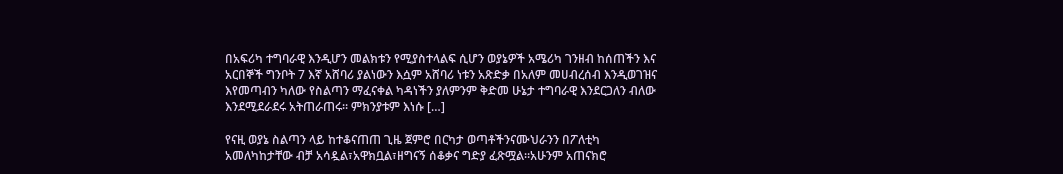በአፍሪካ ተግባራዊ እንዲሆን መልክቱን የሚያስተላልፍ ሲሆን ወያኔዎች አሜሪካ ገንዘብ ከሰጠችን እና አርበኞች ግንቦት 7 እኛ አሸባሪ ያልነውን እሷም አሸባሪ ነቱን አጽድቃ በአለም መሀብረሰብ እንዲወገዝና እየመጣብን ካለው የስልጣን ማፈናቀል ካዳነችን ያለምንም ቅድመ ሁኔታ ተግባራዊ እንደርጋለን ብለው እንደሚደራደሩ አትጠራጠሩ። ምክንያቱም እነሱ […]

የናዚ ወያኔ ስልጣን ላይ ከተቆናጠጠ ጊዜ ጀምሮ በርካታ ወጣቶችንናሙህራንን በፖለቲካ አመለካከታቸው ብቻ አሳዷል፣አዋክቧል፣ዘግናኝ ሰቆቃና ግድያ ፈጽሟል።አሁንም አጠናክሮ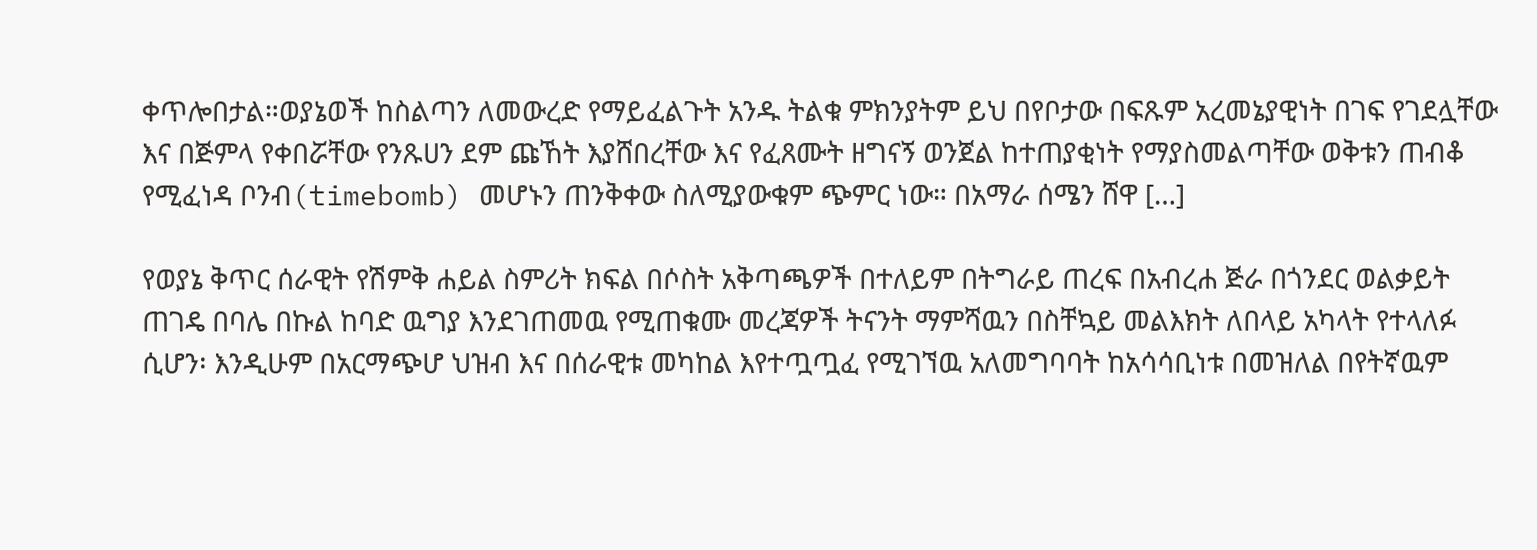ቀጥሎበታል።ወያኔወች ከስልጣን ለመውረድ የማይፈልጉት አንዱ ትልቁ ምክንያትም ይህ በየቦታው በፍጹም አረመኔያዊነት በገፍ የገደሏቸው እና በጅምላ የቀበሯቸው የንጹሀን ደም ጩኸት እያሸበረቸው እና የፈጸሙት ዘግናኝ ወንጀል ከተጠያቂነት የማያስመልጣቸው ወቅቱን ጠብቆ የሚፈነዳ ቦንብ(timebomb) መሆኑን ጠንቅቀው ስለሚያውቁም ጭምር ነው። በአማራ ሰሜን ሸዋ […]

የወያኔ ቅጥር ሰራዊት የሽምቅ ሐይል ስምሪት ክፍል በሶስት አቅጣጫዎች በተለይም በትግራይ ጠረፍ በአብረሐ ጅራ በጎንደር ወልቃይት ጠገዴ በባሌ በኩል ከባድ ዉግያ እንደገጠመዉ የሚጠቁሙ መረጃዎች ትናንት ማምሻዉን በስቸኳይ መልእክት ለበላይ አካላት የተላለፉ ሲሆን፡ እንዲሁም በአርማጭሆ ህዝብ እና በሰራዊቱ መካከል እየተጧጧፈ የሚገኘዉ አለመግባባት ከአሳሳቢነቱ በመዝለል በየትኛዉም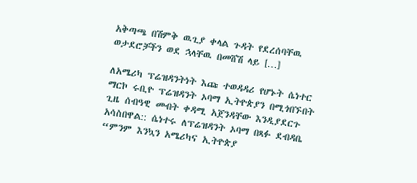አቅጣጫ በሽምቅ ዉጊያ ቀላል ጉዳት የደረሰባቸዉ ወታደሮቻችን ወደ ኋላቸዉ በመሸሽ ላይ […]

ለአሜሪካ ፕሬዝዳንትነት እጩ ተወዳዳሪ የሆኑት ሴነተር ማርኮ ሩቢዮ ፕሬዝዳንት ኦባማ ኢትዮጵያን በሚጎበኙበት ጊዜ ሰብዓዊ መብት ቀዳሚ አጀንዳቸው እንዲያደርጉ አሳስበዋል:: ሴነተሩ ለፕሬዝዳንት ኦባማ በጻፉ ደብዳቤ “ምንም እንኳን አሜሪካና ኢትዮጵያ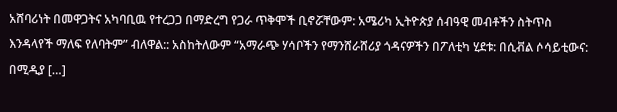አሸባሪነት በመዋጋትና አካባቢዉ የተረጋጋ በማድረግ የጋራ ጥቅሞች ቢኖሯቸውም: አሜሪካ ኢትዮጵያ ሰብዓዊ መብቶችን ስትጥስ እንዳላየች ማለፍ የለባትም” ብለዋል:: አስከትለውም “አማራጭ ሃሳቦችን የማንሸራሸሪያ ጎዳናዎችን በፖለቲካ ሂደቱ: በሲቭል ሶሳይቲውና: በሚዲያ […]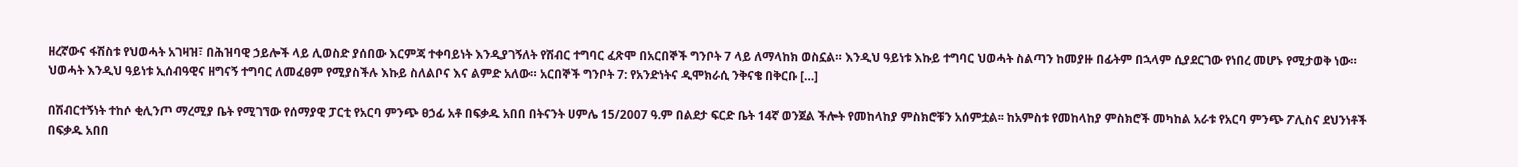ዘረኛውና ፋሽስቱ የህወሓት አገዛዝ፣ በሕዝባዊ ኃይሎች ላይ ሊወስድ ያሰበው እርምጃ ተቀባይነት እንዲያገኝለት የሽብር ተግባር ፈጽሞ በአርበኞች ግንቦት 7 ላይ ለማላከክ ወስኗል። እንዲህ ዓይነቱ እኩይ ተግባር ህወሓት ስልጣን ከመያዙ በፊትም በኋላም ሲያደርገው የነበረ መሆኑ የሚታወቅ ነው። ህወሓት እንዲህ ዓይነቱ ኢሰብዓዊና ዘግናኝ ተግባር ለመፈፀም የሚያስችሉ እኩይ ስለልቦና እና ልምድ አለው። አርበኞች ግንቦት 7: የአንድነትና ዲሞክራሲ ንቅናቄ በቅርቡ […]

በሽብርተኝነት ተከሶ ቂሊንጦ ማረሚያ ቤት የሚገኘው የሰማያዊ ፓርቲ የአርባ ምንጭ ፀኃፊ አቶ በፍቃዱ አበበ በትናንት ሀምሌ 15/2007 ዓ.ም በልደታ ፍርድ ቤት 14ኛ ወንጀል ችሎት የመከላከያ ምስክሮቹን አሰምቷል፡፡ ከአምስቱ የመከላከያ ምስክሮች መካከል አራቱ የአርባ ምንጭ ፖሊስና ደህንነቶች በፍቃዱ አበበ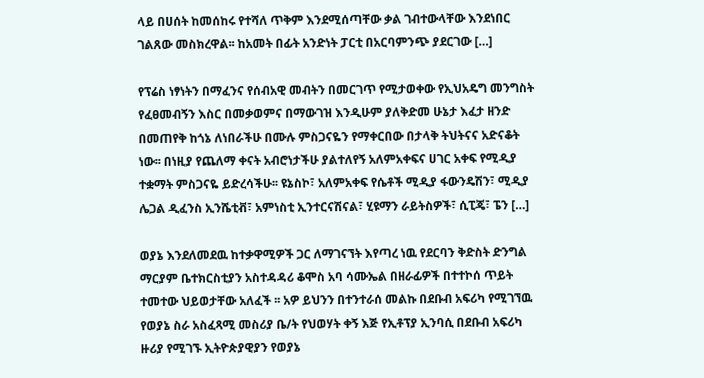ላይ በሀሰት ከመሰከሩ የተሻለ ጥቅም እንደሚሰጣቸው ቃል ገብተውላቸው እንደነበር ገልጸው መስክረዋል፡፡ ከአመት በፊት አንድነት ፓርቲ በአርባምንጭ ያደርገው […]

የፕሬስ ነፃነትን በማፈንና የሰብአዊ መብትን በመርገጥ የሚታወቀው የኢህአዴግ መንግስት የፈፀመብኝን እስር በመቃወምና በማውገዝ እንዲሁም ያለቅድመ ሁኔታ እፈታ ዘንድ በመጠየቅ ከጎኔ ለነበራችሁ በሙሉ ምስጋናዬን የማቀርበው በታላቅ ትህትናና አድናቆት ነው፡፡ በነዚያ የጨለማ ቀናት አብሮነታችሁ ያልተለየኝ አለምአቀፍና ሀገር አቀፍ የሚዲያ ተቋማት ምስጋናዬ ይድረሳችሁ፡፡ ዩኔስኮ፣ አለምአቀፍ የሴቶች ሚዲያ ፋውንዴሽን፣ ሚዲያ ሌጋል ዲፈንስ ኢንሼቲቭ፣ አምነስቲ ኢንተርናሽናል፣ ሂዩማን ራይትስዎች፣ ሲፒጄ፣ ፔን […]

ወያኔ እንደለመደዉ ከተቃዋሚዎች ጋር ለማገናኘት እየጣረ ነዉ የደርባን ቅድስት ድንግል ማርያም ቤተክርስቲያን አስተዳዳሪ ቆሞስ አባ ሳሙኤል በዘራፊዎች በተተኮሰ ጥይት ተመተው ህይወታቸው አለፈች ፡፡ አዎ ይህንን በተንተራሰ መልኩ በደቡብ አፍሪካ የሚገኘዉ የወያኔ ስራ አስፈጻሚ መስሪያ ቤ/ት የህወሃት ቀኝ እጅ የኢቶፕያ ኢንባሲ በደቡብ አፍሪካ ዙሪያ የሚገኙ ኢትዮጵያዊያን የወያኔ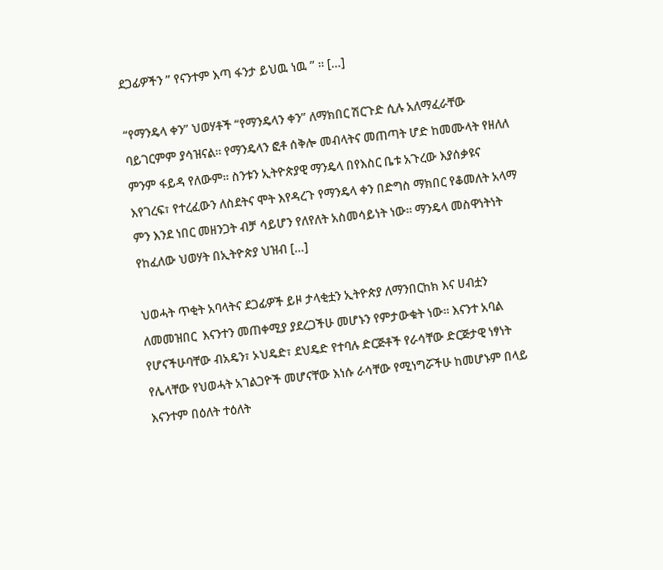ደጋፊዎችን ” የናንተም እጣ ፋንታ ይህዉ ነዉ ” ። […]

“የማንዴላ ቀን” ህወሃቶች “የማንዴላን ቀን” ለማክበር ሽርጉድ ሲሉ አለማፈራቸው ባይገርምም ያሳዝናል። የማንዴላን ፎቶ ሰቅሎ መብላትና መጠጣት ሆድ ከመሙላት የዘለለ ምንም ፋይዳ የለውም። ስንቱን ኢትዮጵያዊ ማንዴላ በየእስር ቤቱ አጉረው እያሰቃዩና እየገረፍ፣ የተረፈውን ለስደትና ሞት እየዳረጉ የማንዴላ ቀን በድግስ ማክበር የቆመለት አላማ ምን እንደ ነበር መዘንጋት ብቻ ሳይሆን የለየለት አስመሳይነት ነው። ማንዴላ መስዋነትነት የከፈለው ህወሃት በኢትዮጵያ ህዝብ […]

ህወሓት ጥቂት አባላትና ደጋፊዎች ይዞ ታላቂቷን ኢትዮጵያ ለማንበርከክ እና ሀብቷን ለመመዝበር  እናንተን መጠቀሚያ ያደረጋችሁ መሆኑን የምታውቁት ነው። እናንተ አባል የሆናችሁባቸው ብአዴን፣ ኦህዴድ፣ ደህዴድ የተባሉ ድርጅቶች የራሳቸው ድርጅታዊ ነፃነት የሌላቸው የህወሓት አገልጋዮች መሆናቸው እነሱ ራሳቸው የሚነግሯችሁ ከመሆኑም በላይ እናንተም በዕለት ተዕለት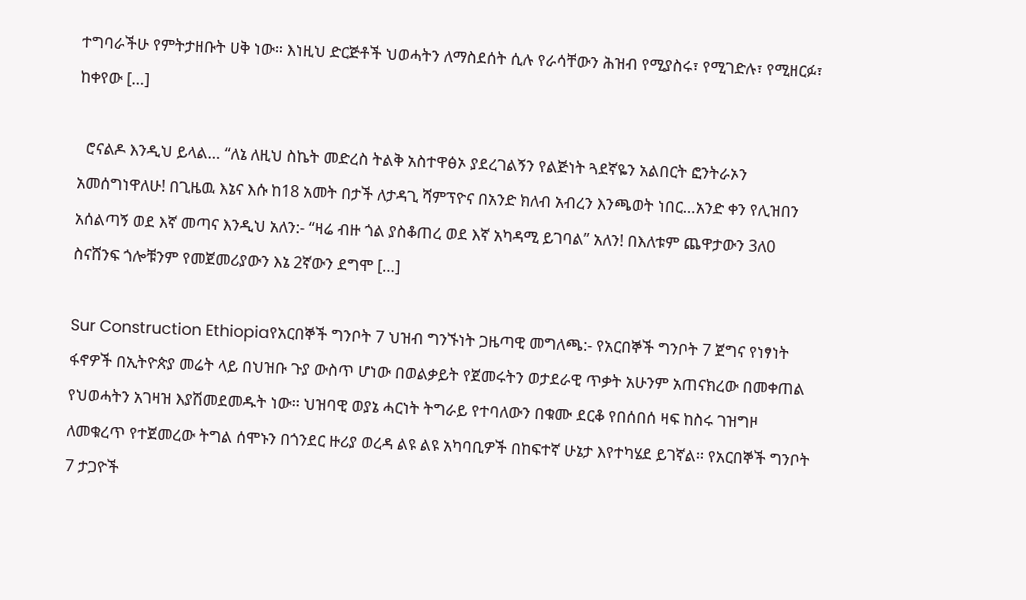ተግባራችሁ የምትታዘቡት ሀቅ ነው። እነዚህ ድርጅቶች ህወሓትን ለማስደሰት ሲሉ የራሳቸውን ሕዝብ የሚያስሩ፣ የሚገድሉ፣ የሚዘርፉ፣ ከቀየው […]

  ሮናልዶ እንዲህ ይላል… “ለኔ ለዚህ ስኬት መድረስ ትልቅ አስተዋፅኦ ያደረገልኝን የልጅነት ጓደኛዬን አልበርት ፎንትራኦን አመሰግነዋለሁ! በጊዜዉ እኔና እሱ ከ18 አመት በታች ለታዳጊ ሻምፕዮና በአንድ ክለብ አብረን እንጫወት ነበር…አንድ ቀን የሊዝበን አሰልጣኝ ወደ እኛ መጣና እንዲህ አለን:- “ዛሬ ብዙ ጎል ያስቆጠረ ወደ እኛ አካዳሚ ይገባል” አለን! በእለቱም ጨዋታውን 3ለ0 ስናሸንፍ ጎሎቹንም የመጀመሪያውን እኔ 2ኛውን ደግሞ […]

Sur Construction Ethiopiaየአርበኞች ግንቦት 7 ህዝብ ግንኙነት ጋዜጣዊ መግለጫ:- የአርበኞች ግንቦት 7 ጀግና የነፃነት ፋኖዎች በኢትዮጵያ መሬት ላይ በህዝቡ ጉያ ውስጥ ሆነው በወልቃይት የጀመሩትን ወታደራዊ ጥቃት አሁንም አጠናክረው በመቀጠል የህወሓትን አገዛዝ እያሽመደመዱት ነው፡፡ ህዝባዊ ወያኔ ሓርነት ትግራይ የተባለውን በቁሙ ደርቆ የበሰበሰ ዛፍ ከስሩ ገዝግዞ ለመቁረጥ የተጀመረው ትግል ሰሞኑን በጎንደር ዙሪያ ወረዳ ልዩ ልዩ አካባቢዎች በከፍተኛ ሁኔታ እየተካሄደ ይገኛል፡፡ የአርበኞች ግንቦት 7 ታጋዮች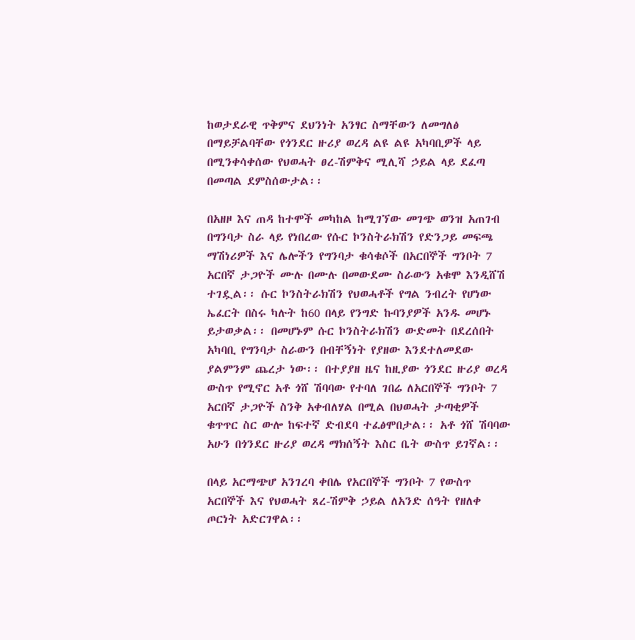ከወታደራዊ ጥቅምና ደህንነት አንፃር ስማቸውን ለመግለፅ በማይቻልባቸው የጎንደር ዙሪያ ወረዳ ልዩ ልዩ አካባቢዎች ላይ በሚንቀሳቀሰው የህወሓት ፀረ-ሽምቅና ሚሊሻ ኃይል ላይ ደፈጣ በመጣል ደምስሰውታል፡፡

በአዘዞ እና ጠዳ ከተሞች መካከል ከሚገኘው መገጭ ወንዝ አጠገብ በግንባታ ስራ ላይ የነበረው የሱር ኮንስትራክሽን የድንጋይ መፍጫ ማሽነሪዎች እና ሌሎችን የግንባታ ቁሳቁሶች በአርበኞች ግንቦት 7 አርበኛ ታጋዮች ሙሉ በሙሉ በመውደሙ ስራውን አቁሞ እንዲሸሽ ተገዷል፡፡ ሱር ኮንስትራክሽን የህወሓቶች የግል ንብረት የሆነው ኤፈርት በስሩ ካሉት ከ60 በላይ የንግድ ኩባንያዎች አንዱ መሆኑ ይታወቃል፡፡ በመሆኑም ሱር ኮንስትራክሽን ውድመት በደረሰበት አካባቢ የግንባታ ስራውን በብቸኝነት የያዘው እንደተለመደው ያልምንም ጨረታ ነው፡፡ በተያያዘ ዜና ከዚያው ጎንደር ዙሪያ ወረዳ ውስጥ የሚኖር አቶ ጎሸ ሽባባው የተባለ ገበሬ ለአርበኞች ግንቦት 7 አርበኛ ታጋዮች ስንቅ አቀብለሃል በሚል በህወሓት ታጣቂዎች ቁጥጥር ስር ውሎ ከፍተኛ ድብደባ ተፈፅሞበታል፡፡ አቶ ጎሸ ሽባባው አሁን በጎንደር ዙሪያ ወረዳ ማክሰኝት እስር ቤት ውስጥ ይገኛል፡፡

በላይ አርማጭሆ አንገረባ ቀበሌ የአርበኞች ግንቦት 7 የውስጥ አርበኞች እና የህወሓት ጸረ-ሽምቅ ኃይል ለአንድ ሰዓት የዘለቀ ጦርነት አድርገዋል፡፡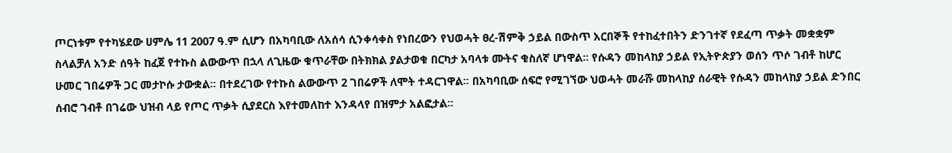ጦርነቱም የተካሄደው ሀምሌ 11 2007 ዓ.ም ሲሆን በአካባቢው ለአሰሳ ሲንቀሳቀስ የነበረውን የህወሓት ፀረ-ሽምቅ ኃይል በውስጥ አርበኞች የተከፈተበትን ድንገተኛ የደፈጣ ጥቃት መቋቋም ስላልቻለ አንድ ሰዓት ከፈጀ የተኩስ ልውውጥ በኋላ ለጊዜው ቁጥራቸው በትክክል ያልታወቁ በርካታ አባላቱ ሙትና ቁስለኛ ሆነዋል፡፡ የሱዳን መከላከያ ኃይል የኢትዮጵያን ወሰን ጥሶ ገብቶ ከሆር ሁመር ገበሬዎች ጋር መታኮሱ ታውቋል፡፡ በተደረገው የተኩስ ልውውጥ 2 ገበሬዎች ለሞት ተዳርገዋል፡፡ በአካባቢው ሰፍሮ የሚገኘው ህወሓት መራሹ መከላከያ ሰራዊት የሱዳን መከላከያ ኃይል ድንበር ሰብሮ ገብቶ በገሬው ህዝብ ላይ የጦር ጥቃት ሲያደርስ እየተመለከተ እንዳላየ በዝምታ አልፎታል፡፡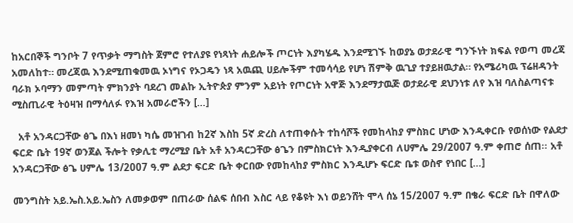ከአርበኞች ግንቦት 7 የጥቃት ማግስት ጀምሮ የተለያዩ የነጻነት ሐይሎች ጦርነት እያካሄዱ እንደሚገኙ ከወያኔ ወታደራዊ ግንኙነት ክፍል የወጣ መረጃ አመለከተ። መረጃዉ እንደሚጠቁመዉ ኦነግና የኦጋዴን ነጻ አዉጪ ሀይሎችም ተመሳሳይ የሆነ ሽምቅ ዉጊያ ተያይዘዉታል። የአሜሪካዉ ፕሬዘዳንት ባራክ ኦባማን መምጣት ምክንያት ባደረገ መልኩ ኢትዮጵያ ምንም አይነት የጦርነት አዋጅ እንደማታዉጅ ወታደራዊ ደህንነቱ ለየ እዝ ባለስልጣናቱ ሚስጢራዊ ትዕዛዝ በማሳለፉ የእዝ አመራሮችን […]

  አቶ አንዳርጋቸው ፅጌ በእነ ዘመነ ካሴ መዝገብ ከ2ኛ እስከ 5ኛ ድረስ ለተጠቀሱት ተከሳሾች የመከላከያ ምስክር ሆነው እንዲቀርቡ የወሰነው የልደታ ፍርድ ቤት 19ኛ ወንጀል ችሎት የቃሊቲ ማረሚያ ቤት አቶ አንዳርጋቸው ፅጌን በምስክርነት እንዲያቀርብ ለሀምሌ 29/2007 ዓ.ም ቀጠሮ ሰጠ፡፡ አቶ አንዳርጋቸው ፅጌ ሀምሌ 13/2007 ዓ.ም ልደታ ፍርድ ቤት ቀርበው የመከላከያ ምስክር እንዲሆኑ ፍርድ ቤቱ ወስኖ የነበር […]

መንግስት አይ.ኤስ.አይ.ኤስን ለመቃወም በጠራው ሰልፍ ሰበብ እስር ላይ የቆዩት እነ ወይንሸት ሞላ ሰኔ 15/2007 ዓ.ም በቄራ ፍርድ ቤት በዋለው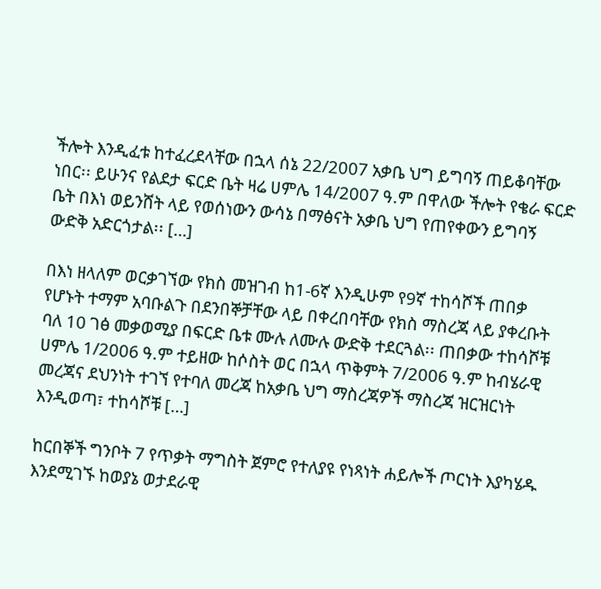ችሎት እንዲፈቱ ከተፈረደላቸው በኋላ ሰኔ 22/2007 አቃቤ ህግ ይግባኝ ጠይቆባቸው ነበር፡፡ ይሁንና የልደታ ፍርድ ቤት ዛሬ ሀምሌ 14/2007 ዓ.ም በዋለው ችሎት የቄራ ፍርድ ቤት በእነ ወይንሸት ላይ የወሰነውን ውሳኔ በማፅናት አቃቤ ህግ የጠየቀውን ይግባኝ ውድቅ አድርጎታል፡፡ […]

በእነ ዘላለም ወርቃገኘው የክስ መዝገብ ከ1-6ኛ እንዲሁም የ9ኛ ተከሳሾች ጠበቃ የሆኑት ተማም አባቡልጉ በደንበኞቻቸው ላይ በቀረበባቸው የክስ ማስረጃ ላይ ያቀረቡት ባለ 10 ገፅ መቃወሚያ በፍርድ ቤቱ ሙሉ ለሙሉ ውድቅ ተደርጓል፡፡ ጠበቃው ተከሳሾቹ ሀምሌ 1/2006 ዓ.ም ተይዘው ከሶስት ወር በኋላ ጥቅምት 7/2006 ዓ.ም ከብሄራዊ መረጃና ደህንነት ተገኘ የተባለ መረጃ ከአቃቤ ህግ ማስረጃዎች ማስረጃ ዝርዝርነት እንዲወጣ፣ ተከሳሾቹ […]

ከርበኞች ግንቦት 7 የጥቃት ማግስት ጀምሮ የተለያዩ የነጻነት ሐይሎች ጦርነት እያካሄዱ እንደሚገኙ ከወያኔ ወታደራዊ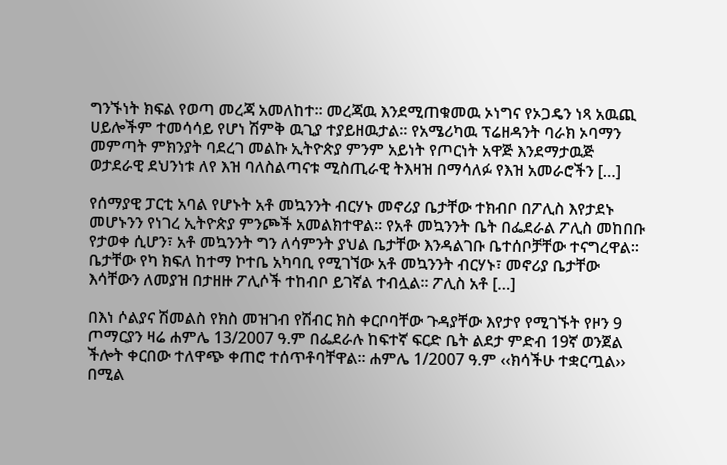ግንኙነት ክፍል የወጣ መረጃ አመለከተ። መረጃዉ እንደሚጠቁመዉ ኦነግና የኦጋዴን ነጻ አዉጪ ሀይሎችም ተመሳሳይ የሆነ ሽምቅ ዉጊያ ተያይዘዉታል። የአሜሪካዉ ፕሬዘዳንት ባራክ ኦባማን መምጣት ምክንያት ባደረገ መልኩ ኢትዮጵያ ምንም አይነት የጦርነት አዋጅ እንደማታዉጅ ወታደራዊ ደህንነቱ ለየ እዝ ባለስልጣናቱ ሚስጢራዊ ትእዛዝ በማሳለፉ የእዝ አመራሮችን […]

የሰማያዊ ፓርቲ አባል የሆኑት አቶ መኳንንት ብርሃኑ መኖሪያ ቤታቸው ተክብቦ በፖሊስ እየታደኑ መሆኑንን የነገረ ኢትዮጵያ ምንጮች አመልክተዋል፡፡ የአቶ መኳንንት ቤት በፌደራል ፖሊስ መከበቡ የታወቀ ሲሆን፣ አቶ መኳንንት ግን ለሳምንት ያህል ቤታቸው እንዳልገቡ ቤተሰቦቻቸው ተናግረዋል፡፡ ቤታቸው የካ ክፍለ ከተማ ኮተቤ አካባቢ የሚገኘው አቶ መኳንንት ብርሃኑ፣ መኖሪያ ቤታቸው እሳቸውን ለመያዝ በታዘዙ ፖሊሶች ተከብቦ ይገኛል ተብሏል፡፡ ፖሊስ አቶ […]

በእነ ሶልያና ሽመልስ የክስ መዝገብ የሽብር ክስ ቀርቦባቸው ጉዳያቸው እየታየ የሚገኙት የዞን 9 ጦማርያን ዛሬ ሐምሌ 13/2007 ዓ.ም በፌደራሉ ከፍተኛ ፍርድ ቤት ልደታ ምድብ 19ኛ ወንጀል ችሎት ቀርበው ተለዋጭ ቀጠሮ ተሰጥቶባቸዋል፡፡ ሐምሌ 1/2007 ዓ.ም ‹‹ክሳችሁ ተቋርጧል›› በሚል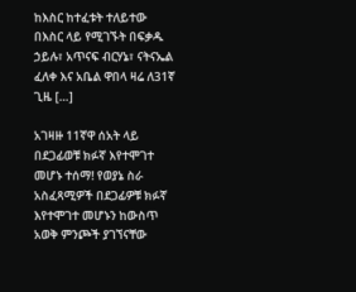ከእስር ከተፈቱት ተለይተው በእስር ላይ የሚገኙት በፍቃዱ ኃይሉ፣ አጥናፍ ብርሃኔ፣ ናትናኤል ፈለቀ እና አቤል ዋበላ ዛሬ ለ31ኛ ጊዜ […]

አገዛዙ 11ኛዋ ሰአት ላይ በደጋፊወቹ ክፉኛ እየተሞገተ መሆኑ ተሰማ! የወያኔ ስራ አስፈጻሚዎች በደጋፊዎቹ ክፉኛ እየተሞገተ መሆኑን ከውስጥ አወቅ ምንጮች ያገኘናቸው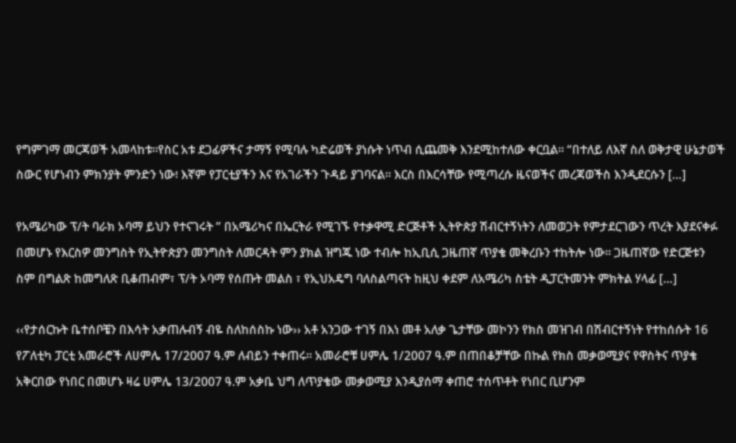የግምገማ መርጃወች አመላከቱ።የስር አቱ ደጋፊዎችና ታማኝ የሚባሉ ካድሬወች ያነሱት ነጥብ ሲጨመቅ እንደሚከተለው ቀርቧል። “በተለይ ለእኛ ስለ ወቅታዊ ሁኔታወች ስውር የሆነብን ምክንያት ምንድን ነው፧ እኛም የፓርቲያችን እና የአገራችን ጉዳይ ያገባናል። እርስ በእርሳቸው የሚጣረሱ ዜናወችና መረጃወችስ እንዲደርሱን […]

የአሜሪካው ፕ/ት ባራክ ኦባማ ይህን የተናገሩት ” በአሜሪካና በኤርትራ የሚገኙ የተቃዋሚ ድርጅቶች ኢትዮጵያ ሽብርተኝነትን ለመወጋት የምታደርገውን ጥረት እያደናቀፉ በመሆኑ የእርስዎ መንግስት የኢትዮጵያን መንግስት ለመርዳት ምን ያክል ዝግጁ ነው ተብሎ ከኢቢሲ ጋዜጠኛ ጥያቄ መቅረቡን ተከትሎ ነው። ጋዜጠኛው የድርጅቱን ስም በግልጽ ከመግለጽ ቢቆጠብም፣ ፕ/ት ኦባማ የሰጡት መልስ ፣ የኢህአዴግ ባለስልጣናት ከዚህ ቀደም ለአሜሪካ ስቴት ዲፓርትመንት ምክትል ሃላፊ […]

‹‹የታሰርኩት ቤተሰቦቼን በእሳት አቃጠሉብኝ ብዬ ስለከሰስኩ ነው›› አቶ አንጋው ተገኝ በእነ መቶ አለቃ ጌታቸው መኮንን የክስ መዝገብ በሽብርተኝነት የተከሰሱት 16 የፖለቲካ ፓርቲ አመራሮች ለሀምሌ 17/2007 ዓ.ም ለብይን ተቀጠሩ፡፡ አመራሮቹ ሀምሌ 1/2007 ዓ.ም በጠበቆቻቸው በኩል የክስ መቃወሚያና የዋስትና ጥያቄ አቅርበው የነበር በመሆኑ ዛሬ ሀምሌ 13/2007 ዓ.ም አቃቤ ህግ ለጥያቄው መቃወሚያ እንዲያሰማ ቀጠሮ ተሰጥቶት የነበር ቢሆንም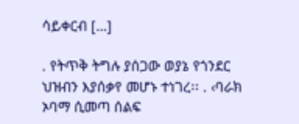ሳይቀርብ […]

. የትጥቅ ትግሉ ያሰጋው ወያኔ የጎንደር ህዝብን እያሰቃየ መሆኑ ተነገረ፡፡ . ‹ባራክ ኦባማ ሲመጣ ሰልፍ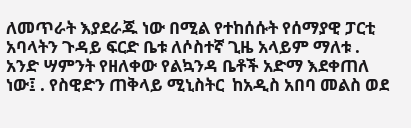ለመጥራት እያደራጁ ነው በሚል የተከሰሱት የሰማያዊ ፓርቲ አባላትን ጉዳይ ፍርድ ቤቱ ለሶስተኛ ጊዜ አላይም ማለቱ . አንድ ሣምንት የዘለቀው የልኳንዳ ቤቶች አድማ እደቀጠለ ነው፤ . የስዊድን ጠቅላይ ሚኒስትር  ከአዲስ አበባ መልስ ወደ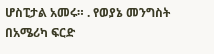ሆስፒታል አመሩ። . የወያኔ መንግስት በአሜሪካ ፍርድ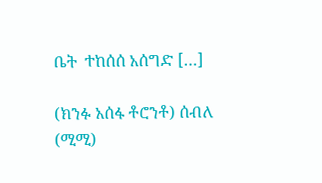ቤት  ተከሰሰ አሰግድ […]

(ክንፉ አሰፋ ቶሮንቶ) ሰብለ (ሚሚ)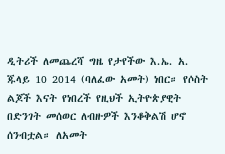ዲትሪች ለመጨረሻ ግዜ የታየችው እ.ኤ. አ. ጁላይ 10 2014 (ባለፈው አመት) ነበር። የሶስት ልጆች እናት የነበረች የዚህች ኢትዮጵያዊት በድንገት መሰወር ለብዙዎች እንቆቅልሽ ሆኖ ሰንብቷል። ለአመት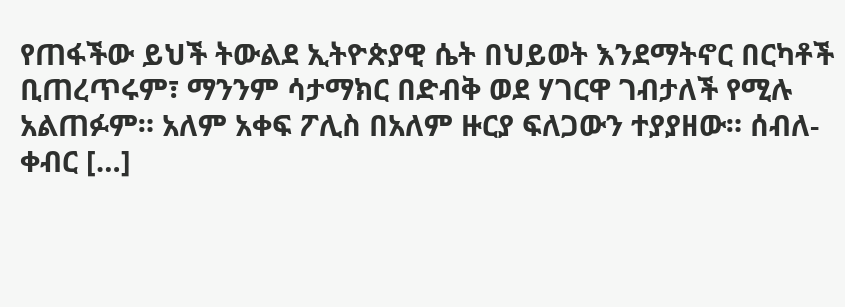የጠፋችው ይህች ትውልደ ኢትዮጵያዊ ሴት በህይወት እንደማትኖር በርካቶች ቢጠረጥሩም፣ ማንንም ሳታማክር በድብቅ ወደ ሃገርዋ ገብታለች የሚሉ አልጠፉም። አለም አቀፍ ፖሊስ በአለም ዙርያ ፍለጋውን ተያያዘው። ሰብለ-ቀብር […]